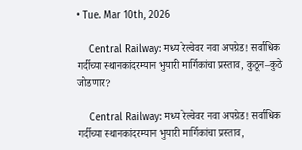• Tue. Mar 10th, 2026

    Central Railway: मध्य रेल्वेवर नवा अपग्रेड! सर्वाधिक गर्दीच्या स्थानकांदरम्यान भुयारी मार्गिकांचा प्रस्ताव, कुठून–कुठे जोडणार?

    Central Railway: मध्य रेल्वेवर नवा अपग्रेड! सर्वाधिक गर्दीच्या स्थानकांदरम्यान भुयारी मार्गिकांचा प्रस्ताव,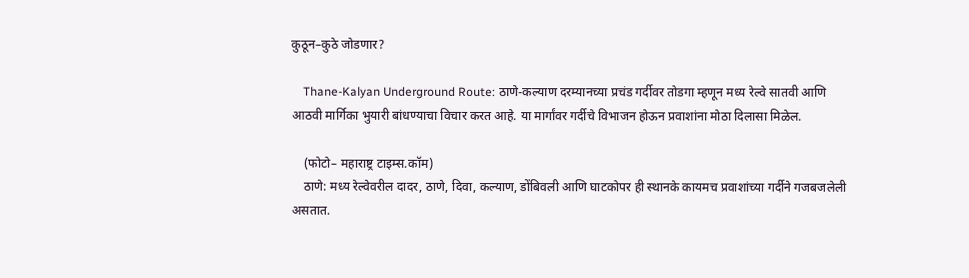कुठून–कुठे जोडणार?

    Thane-Kalyan Underground Route: ठाणे-कल्याण दरम्यानच्या प्रचंड गर्दीवर तोडगा म्हणून मध्य रेल्वे सातवी आणि आठवी मार्गिका भुयारी बांधण्याचा विचार करत आहे. या मार्गांवर गर्दीचे विभाजन होऊन प्रवाशांना मोठा दिलासा मिळेल.

    (फोटो– महाराष्ट्र टाइम्स.कॉम)
    ठाणे: मध्य रेल्वेवरील दादर, ठाणे, दिवा, कल्याण, डोंबिवली आणि घाटकोपर ही स्थानके कायमच प्रवाशांच्या गर्दीने गजबजलेली असतात.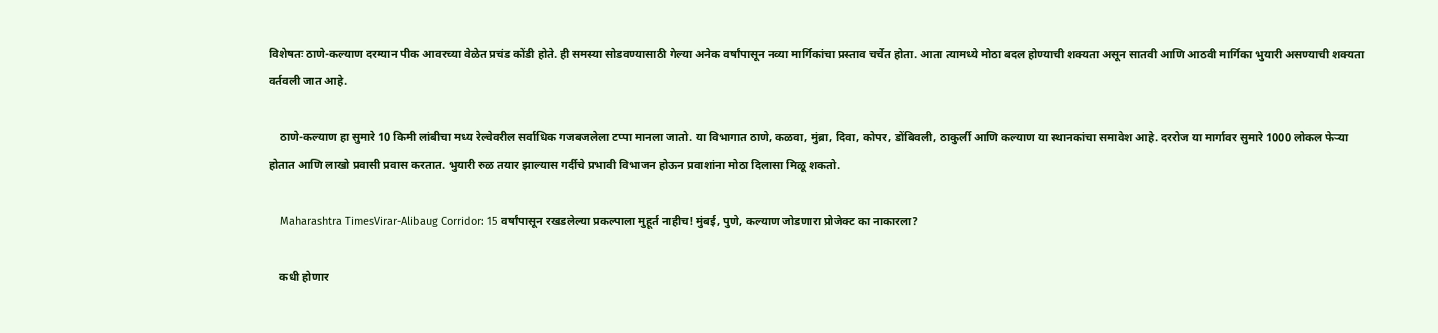विशेषतः ठाणे-कल्याण दरम्यान पीक आवरच्या वेळेत प्रचंड कोंडी होते. ही समस्या सोडवण्यासाठी गेल्या अनेक वर्षांपासून नव्या मार्गिकांचा प्रस्ताव चर्चेत होता. आता त्यामध्ये मोठा बदल होण्याची शक्यता असून सातवी आणि आठवी मार्गिका भुयारी असण्याची शक्यता वर्तवली जात आहे.

    ठाणे-कल्याण हा सुमारे 10 किमी लांबीचा मध्य रेल्वेवरील सर्वाधिक गजबजलेला टप्पा मानला जातो. या विभागात ठाणे, कळवा, मुंब्रा, दिवा, कोपर, डोंबिवली, ठाकुर्ली आणि कल्याण या स्थानकांचा समावेश आहे. दररोज या मार्गावर सुमारे 1000 लोकल फेऱ्या होतात आणि लाखो प्रवासी प्रवास करतात. भुयारी रुळ तयार झाल्यास गर्दीचे प्रभावी विभाजन होऊन प्रवाशांना मोठा दिलासा मिळू शकतो.

    Maharashtra TimesVirar-Alibaug Corridor: 15 वर्षांपासून रखडलेल्या प्रकल्पाला मुहूर्त नाहीच! मुंबई, पुणे, कल्याण जोडणारा प्रोजेक्ट का नाकारला?

    कधी होणार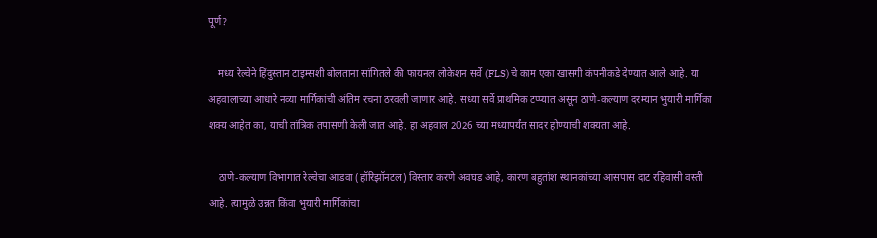पूर्ण?

    मध्य रेल्वेने हिंदुस्तान टाइम्सशी बोलताना सांगितले की फायनल लोकेशन सर्वे (FLS) चे काम एका खासगी कंपनीकडे देण्यात आले आहे. या अहवालाच्या आधारे नव्या मार्गिकांची अंतिम रचना ठरवली जाणार आहे. सध्या सर्वे प्राथमिक टप्प्यात असून ठाणे-कल्याण दरम्यान भुयारी मार्गिका शक्य आहेत का, याची तांत्रिक तपासणी केली जात आहे. हा अहवाल 2026 च्या मध्यापर्यंत सादर होण्याची शक्यता आहे.

    ठाणे-कल्याण विभागात रेल्वेचा आडवा (हॉरिझॉनटल) विस्तार करणे अवघड आहे, कारण बहुतांश स्थानकांच्या आसपास दाट रहिवासी वस्ती आहे. त्यामुळे उन्नत किंवा भुयारी मार्गिकांचा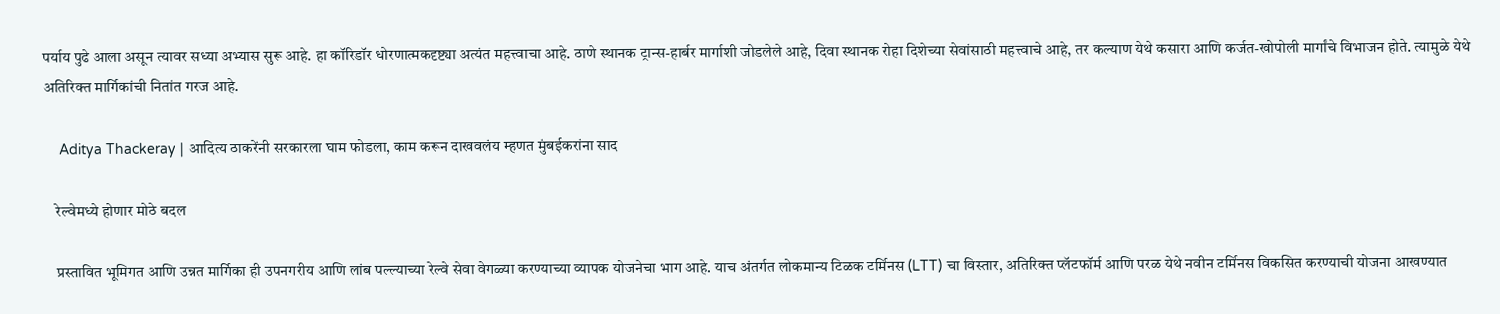पर्याय पुढे आला असून त्यावर सध्या अभ्यास सुरू आहे. हा कॉरिडॉर धोरणात्मकदृष्ट्या अत्यंत महत्त्वाचा आहे. ठाणे स्थानक ट्रान्स-हार्बर मार्गाशी जोडलेले आहे, दिवा स्थानक रोहा दिशेच्या सेवांसाठी महत्त्वाचे आहे, तर कल्याण येथे कसारा आणि कर्जत-खोपोली मार्गांचे विभाजन होते. त्यामुळे येथे अतिरिक्त मार्गिकांची नितांत गरज आहे.

    Aditya Thackeray | आदित्य ठाकरेंनी सरकारला घाम फोडला, काम करून दाखवलंय म्हणत मुंबईकरांना साद

    रेल्वेमध्ये होणार मोठे बदल

    प्रस्तावित भूमिगत आणि उन्नत मार्गिका ही उपनगरीय आणि लांब पल्ल्याच्या रेल्वे सेवा वेगळ्या करण्याच्या व्यापक योजनेचा भाग आहे. याच अंतर्गत लोकमान्य टिळक टर्मिनस (LTT) चा विस्तार, अतिरिक्त प्लॅटफॉर्म आणि परळ येथे नवीन टर्मिनस विकसित करण्याची योजना आखण्यात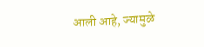आली आहे, ज्यामुळे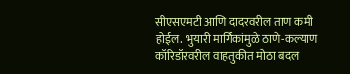सीएसएमटी आणि दादरवरील ताण कमी होईल. भुयारी मार्गिकांमुळे ठाणे-कल्याण कॉरिडॉरवरील वाहतुकीत मोठा बदल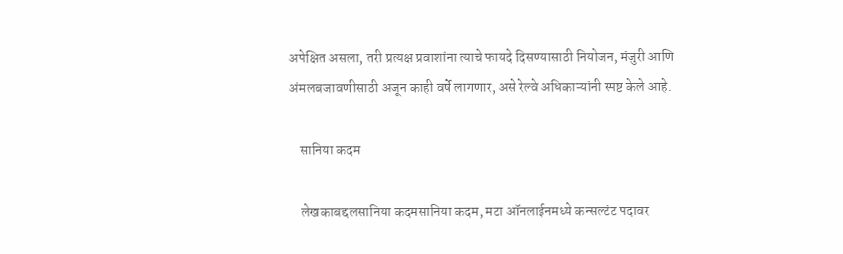अपेक्षित असला, तरी प्रत्यक्ष प्रवाशांना त्याचे फायदे दिसण्यासाठी नियोजन, मंजुरी आणि अंमलबजावणीसाठी अजून काही वर्षे लागणार, असे रेल्वे अधिकाऱ्यांनी स्पष्ट केले आहे.

    सानिया कदम

    लेखकाबद्दलसानिया कदमसानिया कदम, मटा ऑनलाईनमध्ये कन्सल्टंट पदावर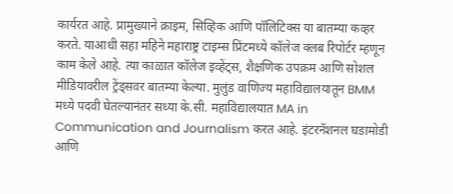कार्यरत आहे. प्रामुख्याने क्राइम, सिव्हिक आणि पॉलिटिक्स या बातम्या कव्हर करते. याआधी सहा महिने महाराष्ट्र टाइम्स प्रिंटमध्ये कॉलेज क्लब रिपोर्टर म्हणून काम केले आहे. त्या काळात कॉलेज इव्हेंट्स, शैक्षणिक उपक्रम आणि सोशल मीडियावरील ट्रेंड्सवर बातम्या केल्या. मुलुंड वाणिज्य महाविद्यालयातून BMM मध्ये पदवी घेतल्यानंतर सध्या के.सी. महाविद्यालयात MA in Communication and Journalism करत आहे. इंटरनॅशनल घडामोडी आणि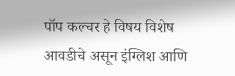पॉप कल्चर हे विषय विशेष आवडीचे असून इंग्लिश आणि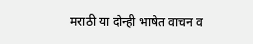मराठी या दोन्ही भाषेत वाचन व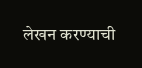लेखन करण्याची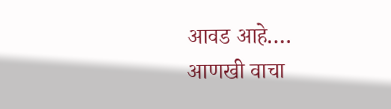आवड आहे.… आणखी वाचा